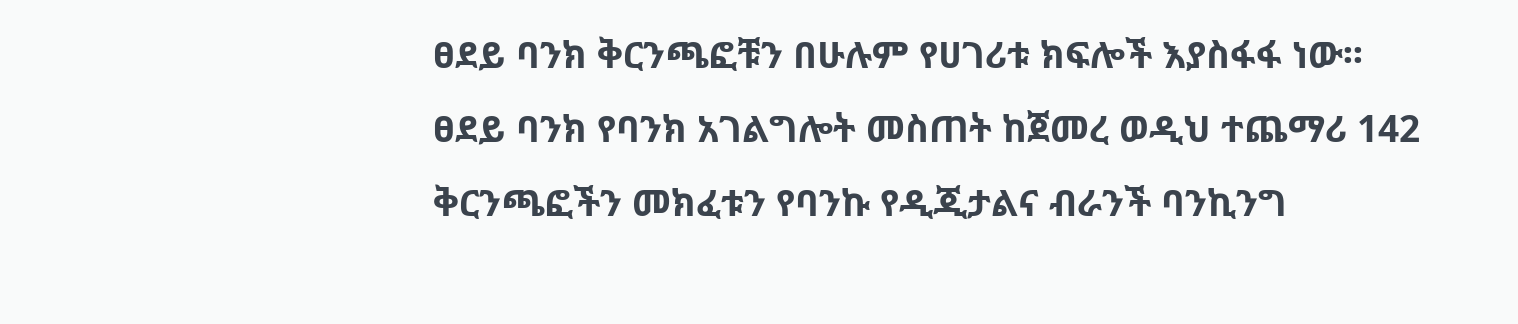ፀደይ ባንክ ቅርንጫፎቹን በሁሉም የሀገሪቱ ክፍሎች እያስፋፋ ነው፡፡
ፀደይ ባንክ የባንክ አገልግሎት መስጠት ከጀመረ ወዲህ ተጨማሪ 142 ቅርንጫፎችን መክፈቱን የባንኩ የዲጂታልና ብራንች ባንኪንግ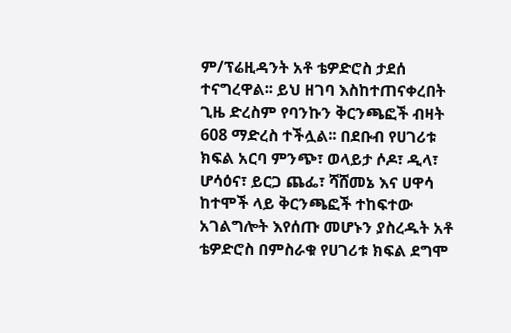ም/ፕሬዚዳንት አቶ ቴዎድሮስ ታደሰ ተናግረዋል፡፡ ይህ ዘገባ እስከተጠናቀረበት ጊዜ ድረስም የባንኩን ቅርንጫፎች ብዛት 608 ማድረስ ተችሏል፡፡ በደቡብ የሀገሪቱ ክፍል አርባ ምንጭ፣ ወላይታ ሶዶ፣ ዲላ፣ ሆሳዕና፣ ይርጋ ጨፌ፣ ሻሸመኔ እና ሀዋሳ ከተሞች ላይ ቅርንጫፎች ተከፍተው አገልግሎት እየሰጡ መሆኑን ያስረዱት አቶ ቴዎድሮስ በምስራቁ የሀገሪቱ ክፍል ደግሞ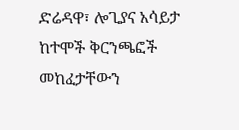ድሬዳዋ፣ ሎጊያና አሳይታ ከተሞች ቅርንጫፎች መከፈታቸውን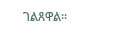ገልጸዋል፡፡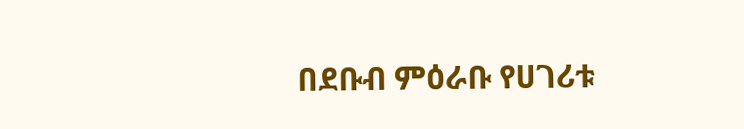በደቡብ ምዕራቡ የሀገሪቱ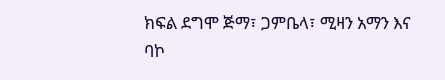ክፍል ደግሞ ጅማ፣ ጋምቤላ፣ ሚዛን አማን እና ባኮ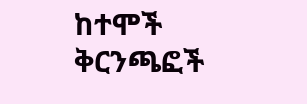ከተሞች ቅርንጫፎች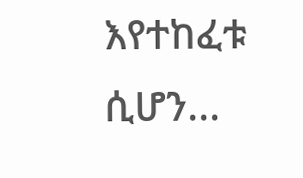እየተከፈቱ ሲሆን...